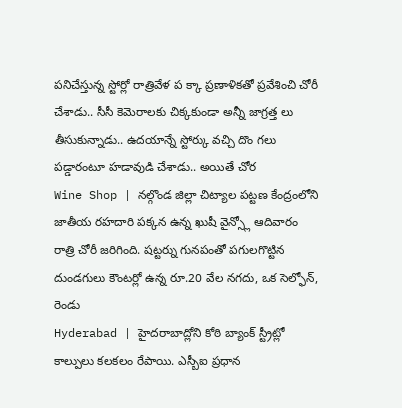పనిచేస్తున్న స్టోర్లో రాత్రివేళ ప క్కా ప్రణాళికతో ప్రవేశించి చోరీ చేశాడు.. సీసీ కెమెరాలకు చిక్కకుండా అన్నీ జాగ్రత్త లు తీసుకున్నాడు.. ఉదయాన్నే స్టోర్కు వచ్చి దొం గలు పడ్డారంటూ హడావుడి చేశాడు.. అయితే చోర
Wine Shop | నల్గొండ జిల్లా చిట్యాల పట్టణ కేంద్రంలోని జాతీయ రహదారి పక్కన ఉన్న ఖుషీ వైన్స్లో ఆదివారం రాత్రి చోరీ జరిగింది. షట్టర్ను గునపంతో పగులగొట్టిన దుండగులు కౌంటర్లో ఉన్న రూ.20 వేల నగదు, ఒక సెల్ఫోన్, రెండు
Hyderabad | హైదరాబాద్లోని కోఠి బ్యాంక్ స్ట్రీట్లో కాల్పులు కలకలం రేపాయి. ఎస్బీఐ ప్రధాన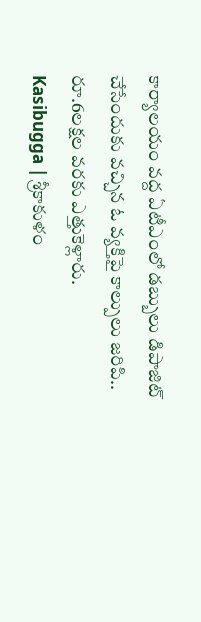కార్యాలయం వద్ద ఏటీఎంలో డబ్బులు డిపాజిట్ చేసేందుకు వచ్చిన ఓ వ్యక్తిపై కాల్పులు జరిపి.. రూ.6లక్షల వరకు ఎత్తుకెళ్లారు.
Kasibugga | శ్రీకాకుళం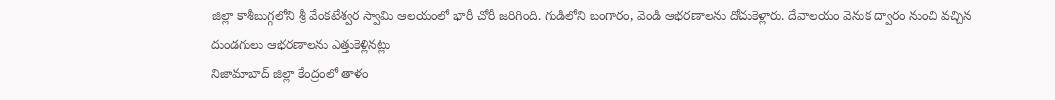జిల్లా కాశీబుగ్గలోని శ్రీ వేంకటేశ్వర స్వామి ఆలయంలో భారీ చోరీ జరిగింది. గుడిలోని బంగారం, వెండి ఆభరణాలను దోచుకెళ్లారు. దేవాలయం వెనుక ద్వారం నుంచి వచ్చిన దుండగులు ఆభరణాలను ఎత్తుకెళ్లినట్లు
నిజామాబాద్ జిల్లా కేంద్రంలో తాళం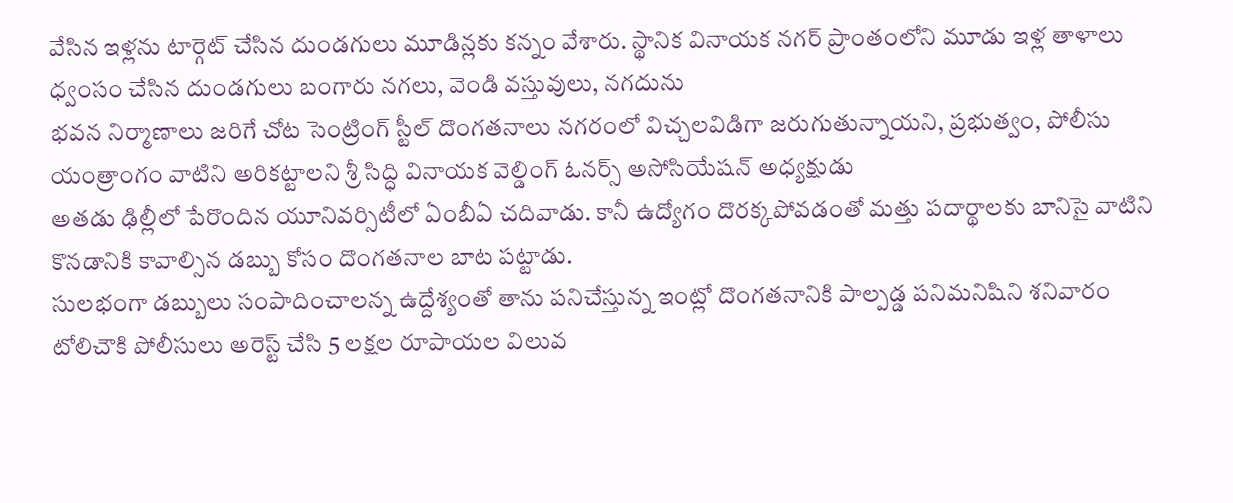వేసిన ఇళ్లను టార్గెట్ చేసిన దుండగులు మూడిన్లకు కన్నం వేశారు. స్థానిక వినాయక నగర్ ప్రాంతంలోని మూడు ఇళ్ల తాళాలు ధ్వంసం చేసిన దుండగులు బంగారు నగలు, వెండి వస్తువులు, నగదును
భవన నిర్మాణాలు జరిగే చోట సెంట్రింగ్ స్టీల్ దొంగతనాలు నగరంలో విచ్చలవిడిగా జరుగుతున్నాయని, ప్రభుత్వం, పోలీసు యంత్రాంగం వాటిని అరికట్టాలని శ్రీ సిద్ధి వినాయక వెల్డింగ్ ఓనర్స్ అసోసియేషన్ అధ్యక్షుడు
అతడు ఢిల్లీలో పేరొందిన యూనివర్సిటీలో ఏంబీఏ చదివాడు. కానీ ఉద్యోగం దొరక్కపోవడంతో మత్తు పదార్థాలకు బానిసై వాటిని కొనడానికి కావాల్సిన డబ్బు కోసం దొంగతనాల బాట పట్టాడు.
సులభంగా డబ్బులు సంపాదించాలన్న ఉద్దేశ్యంతో తాను పనిచేస్తున్న ఇంట్లో దొంగతనానికి పాల్పడ్డ పనిమనిషిని శనివారం టోలిచౌకి పోలీసులు అరెస్ట్ చేసి 5 లక్షల రూపాయల విలువ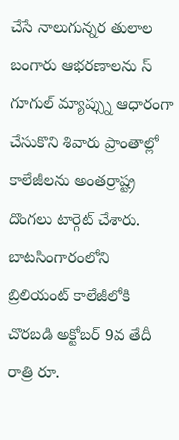చేసే నాలుగున్నర తులాల బంగారు ఆభరణాలను స్
గూగుల్ మ్యాప్స్ను ఆధారంగా చేసుకొని శివారు ప్రాంతాల్లో కాలేజీలను అంతర్రాష్ట్ర దొంగలు టార్గెట్ చేశారు. బాటసింగారంలోని బ్రిలియంట్ కాలేజీలోకి చొరబడి అక్టోబర్ 9వ తేదీ రాత్రి రూ.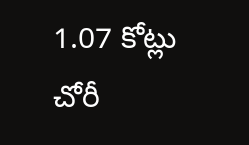1.07 కోట్లు చోరీ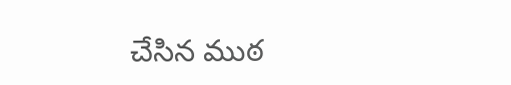చేసిన ముఠ